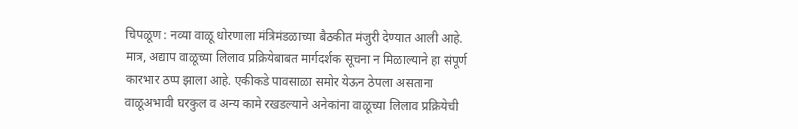चिपळूण : नव्या वाळू धोरणाला मंत्रिमंडळाच्या बैठकीत मंजुरी देण्यात आली आहे. मात्र, अद्याप वाळूच्या लिलाव प्रक्रियेबाबत मार्गदर्शक सूचना न मिळाल्याने हा संपूर्ण कारभार ठप्प झाला आहे. एकीकडे पावसाळा समोर येऊन ठेपला असताना वाळूअभावी घरकुल व अन्य कामे रखडल्याने अनेकांना वाळूच्या लिलाव प्रक्रियेची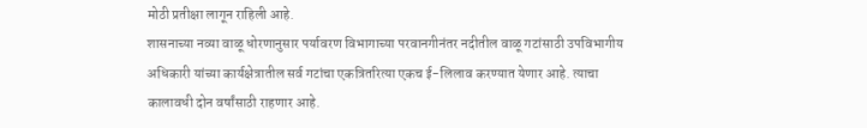मोठी प्रतीक्षा लागून राहिली आहे.
शासनाच्या नव्या वाळू धोरणानुसार पर्यावरण विभागाच्या परवानगीनंतर नदीतील वाळू गटांसाठी उपविभागीय अधिकारी यांच्या कार्यक्षेत्रातील सर्व गटांचा एकत्रितरित्या एकच ई-लिलाव करण्यात येणार आहे. त्याचा कालावधी दोन वर्षांसाठी राहणार आहे.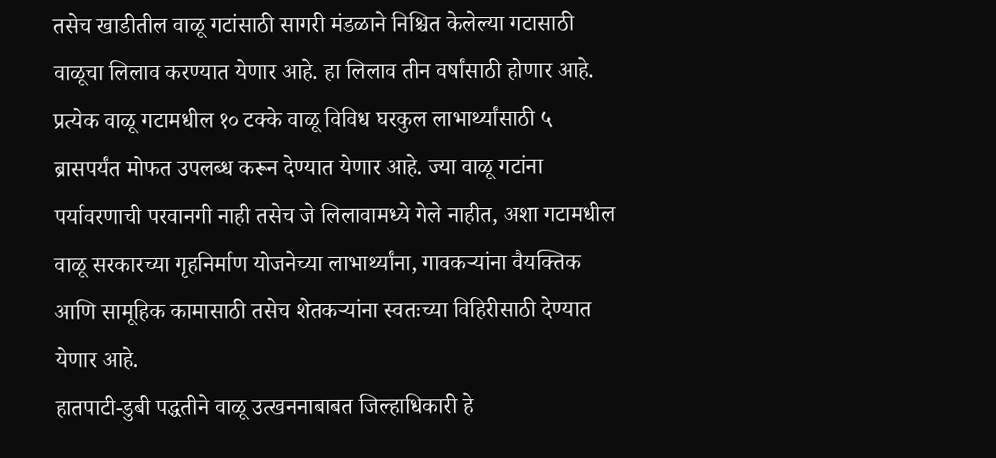तसेच खाडीतील वाळू गटांसाठी सागरी मंडळाने निश्चित केलेल्या गटासाठी वाळूचा लिलाव करण्यात येणार आहे. हा लिलाव तीन वर्षांसाठी होणार आहे. प्रत्येक वाळू गटामधील १० टक्के वाळू विविध घरकुल लाभार्थ्यांसाठी ५ ब्रासपर्यंत मोफत उपलब्ध करून देण्यात येणार आहे. ज्या वाळू गटांना पर्यावरणाची परवानगी नाही तसेच जे लिलावामध्ये गेले नाहीत, अशा गटामधील वाळू सरकारच्या गृहनिर्माण योजनेच्या लाभार्थ्यांना, गावकऱ्यांना वैयक्तिक आणि सामूहिक कामासाठी तसेच शेतकऱ्यांना स्वतःच्या विहिरीसाठी देण्यात येणार आहे.
हातपाटी-डुबी पद्धतीने वाळू उत्खननाबाबत जिल्हाधिकारी हे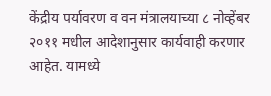केंद्रीय पर्यावरण व वन मंत्रालयाच्या ८ नोव्हेंबर २०११ मधील आदेशानुसार कार्यवाही करणार आहेत. यामध्ये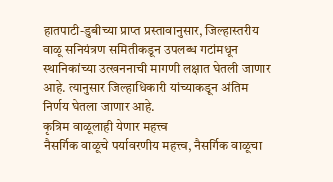हातपाटी-डुबीच्या प्राप्त प्रस्तावानुसार, जिल्हास्तरीय वाळू सनियंत्रण समितीकडून उपलब्ध गटांमधून स्थानिकांच्या उत्खननाची मागणी लक्षात घेतली जाणार आहे. त्यानुसार जिल्हाधिकारी यांच्याकडून अंतिम निर्णय घेतला जाणार आहे.
कृत्रिम वाळूलाही येणार महत्त्व
नैसर्गिक वाळूचे पर्यावरणीय महत्त्व, नैसर्गिक वाळूचा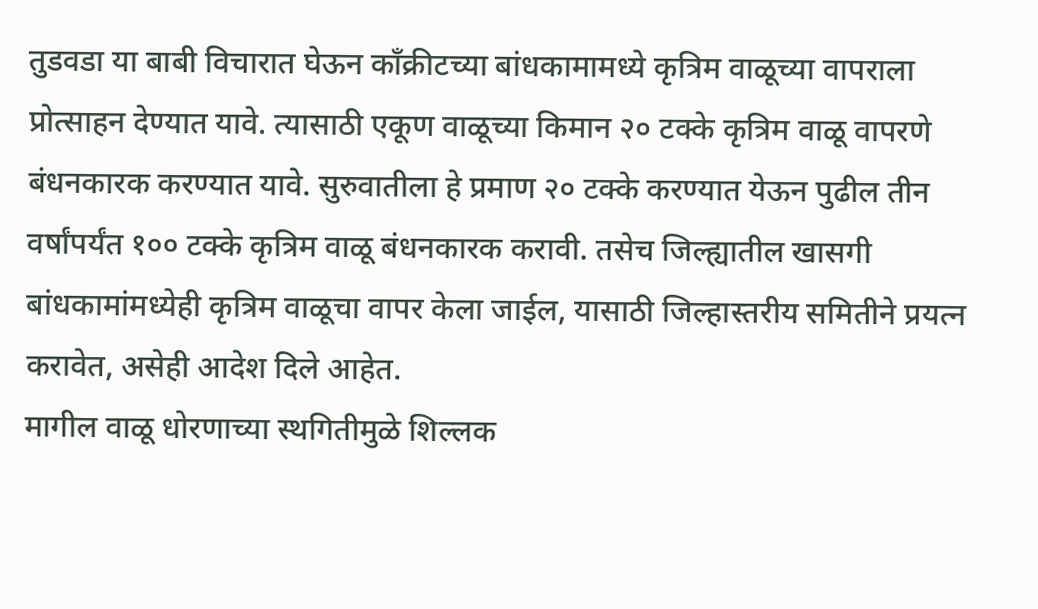तुडवडा या बाबी विचारात घेऊन काँक्रीटच्या बांधकामामध्ये कृत्रिम वाळूच्या वापराला प्रोत्साहन देण्यात यावे. त्यासाठी एकूण वाळूच्या किमान २० टक्के कृत्रिम वाळू वापरणे बंधनकारक करण्यात यावे. सुरुवातीला हे प्रमाण २० टक्के करण्यात येऊन पुढील तीन वर्षांपर्यंत १०० टक्के कृत्रिम वाळू बंधनकारक करावी. तसेच जिल्ह्यातील खासगी बांधकामांमध्येही कृत्रिम वाळूचा वापर केला जाईल, यासाठी जिल्हास्तरीय समितीने प्रयत्न करावेत, असेही आदेश दिले आहेत.
मागील वाळू धोरणाच्या स्थगितीमुळे शिल्लक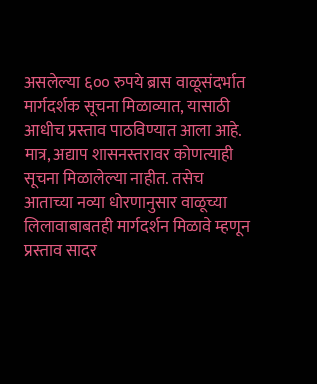असलेल्या ६०० रुपये ब्रास वाळूसंदर्भात मार्गदर्शक सूचना मिळाव्यात, यासाठी आधीच प्रस्ताव पाठविण्यात आला आहे. मात्र, अद्याप शासनस्तरावर कोणत्याही सूचना मिळालेल्या नाहीत. तसेच आताच्या नव्या धोरणानुसार वाळूच्या लिलावाबाबतही मार्गदर्शन मिळावे म्हणून प्रस्ताव सादर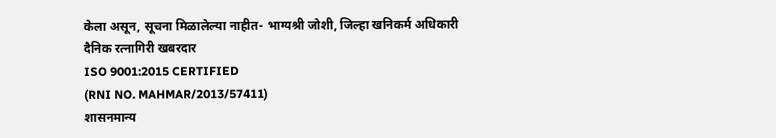केला असून, सूचना मिळालेल्या नाहीत- भाग्यश्री जोशी, जिल्हा खनिकर्म अधिकारी
दैनिक रत्नागिरी खबरदार
ISO 9001:2015 CERTIFIED
(RNI NO. MAHMAR/2013/57411)
शासनमान्य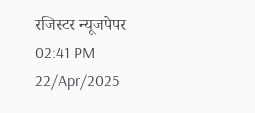रजिस्टर न्यूजपेपर
02:41 PM 22/Apr/2025